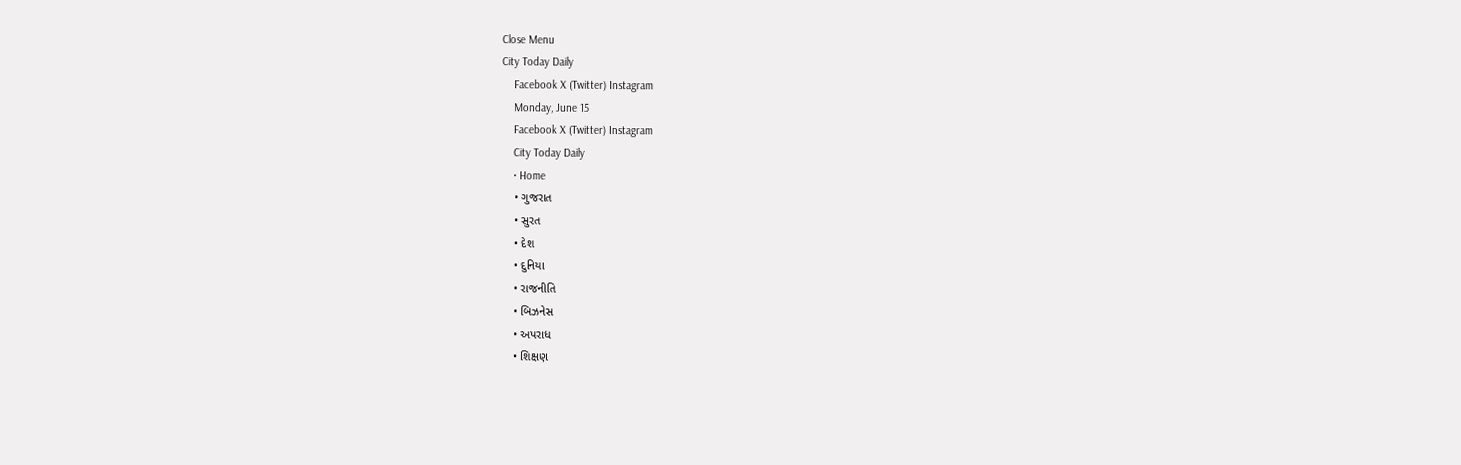Close Menu
City Today Daily
    Facebook X (Twitter) Instagram
    Monday, June 15
    Facebook X (Twitter) Instagram
    City Today Daily
    • Home
    • ગુજરાત
    • સુરત
    • દેશ
    • દુનિયા
    • રાજનીતિ
    • બિઝનેસ
    • અપરાધ
    • શિક્ષણ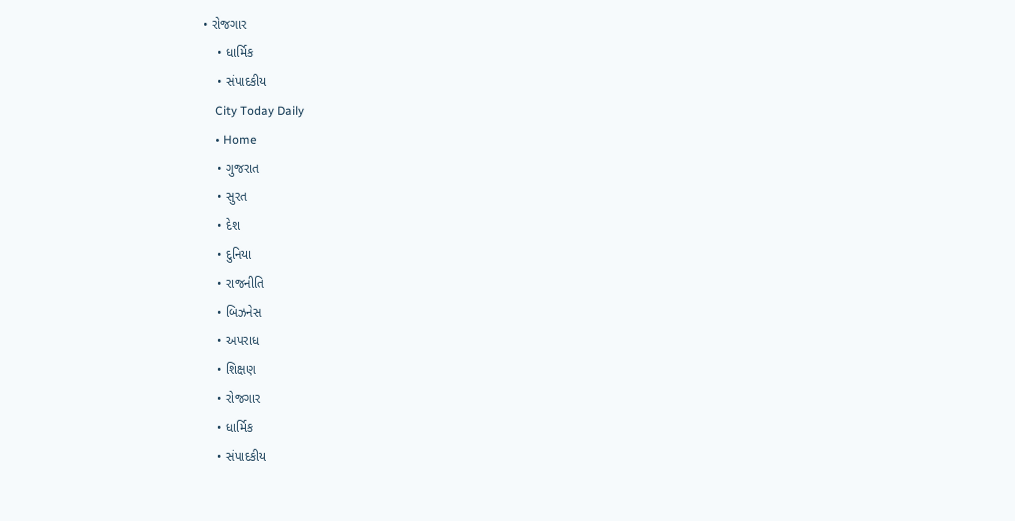• રોજગાર
    • ધાર્મિક
    • સંપાદકીય
    City Today Daily
    • Home
    • ગુજરાત
    • સુરત
    • દેશ
    • દુનિયા
    • રાજનીતિ
    • બિઝનેસ
    • અપરાધ
    • શિક્ષણ
    • રોજગાર
    • ધાર્મિક
    • સંપાદકીય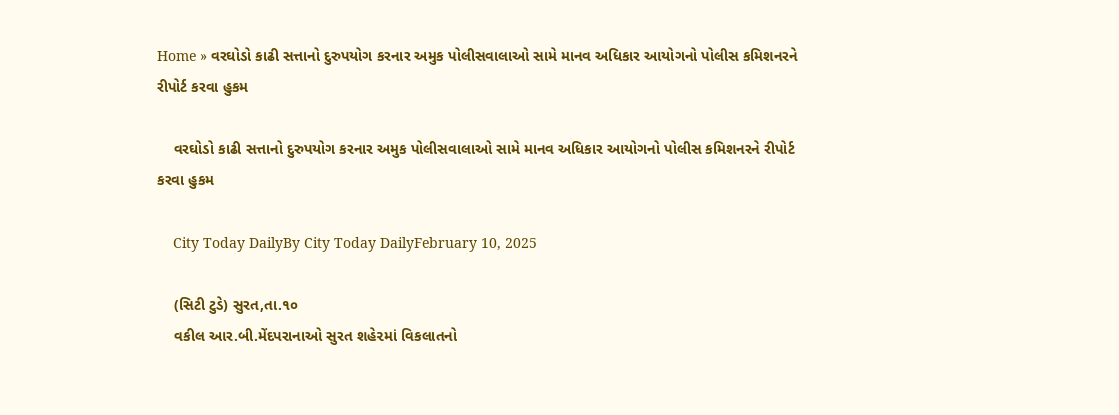Home » વરઘોડો કાઢી સત્તાનો દુરુપયોગ કરનાર અમુક પોલીસવાલાઓ સામે માનવ અધિકાર આયોગનો પોલીસ કમિશનરને રીપોર્ટ કરવા હુકમ

    વરઘોડો કાઢી સત્તાનો દુરુપયોગ કરનાર અમુક પોલીસવાલાઓ સામે માનવ અધિકાર આયોગનો પોલીસ કમિશનરને રીપોર્ટ કરવા હુકમ

    City Today DailyBy City Today DailyFebruary 10, 2025

    (સિટી ટુડે) સુરત,તા.૧૦
    વકીલ આર.બી.મેંદપરાનાઓ સુરત શહે૨માં વિકલાતનો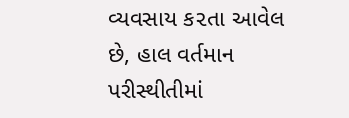વ્યવસાય ક૨તા આવેલ છે, હાલ વર્તમાન પરીસ્થીતીમાં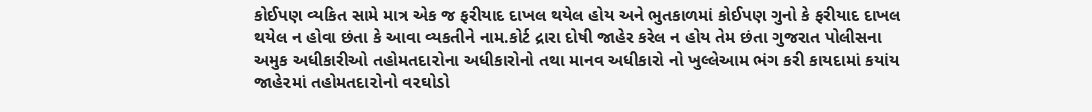કોઈપણ વ્યકિત સામે માત્ર એક જ ફરીયાદ દાખલ થયેલ હોય અને ભુતકાળમાં કોઈપણ ગુનો કે ફરીયાદ દાખલ થયેલ ન હોવા છંતા કે આવા વ્યકતીને નામ.કોર્ટ દ્રારા દોષી જાહેર કરેલ ન હોય તેમ છંતા ગુજરાત પોલીસના અમુક અધીકારીઓ તહોમતદા૨ોના અધીકારોનો તથા માનવ અધીકારો નો ખુલ્લેઆમ ભંગ કરી કાયદામાં કયાંય જાહે૨માં તહોમતદા૨ોનો વ૨ઘોડો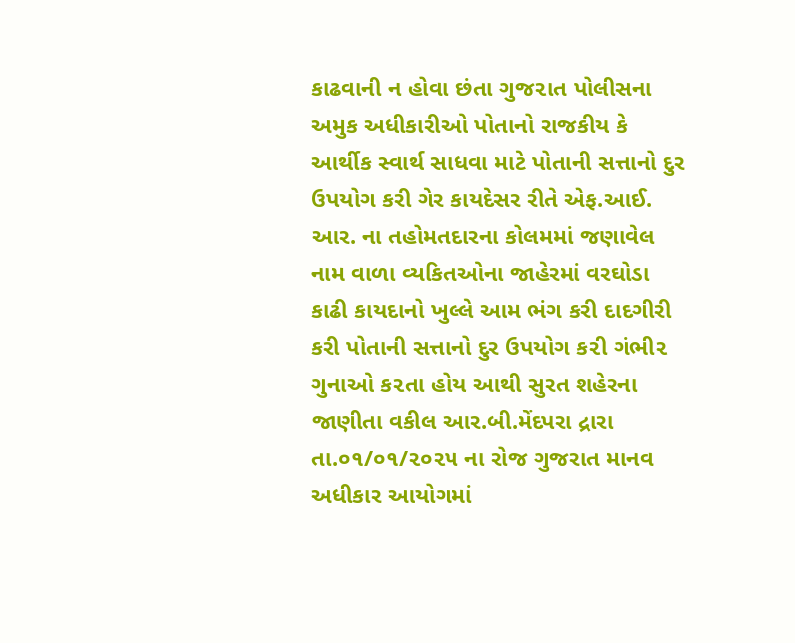કાઢવાની ન હોવા છંતા ગુજ૨ાત પોલીસના અમુક અધીકારીઓ પોતાનો રાજકીય કે આર્થીક સ્વાર્થ સાધવા માટે પોતાની સત્તાનો દુર ઉપયોગ કરી ગેર કાયદેસર રીતે એફ.આઈ. આર. ના તહોમતદારના કોલમમાં જણાવેલ નામ વાળા વ્યકિતઓના જાહેરમાં વરઘોડા કાઢી કાયદાનો ખુલ્લે આમ ભંગ કરી દાદગીરી કરી પોતાની સત્તાનો દુર ઉપયોગ ક૨ી ગંભી૨ ગુનાઓ ક૨તા હોય આથી સુરત શહેરના જાણીતા વકીલ આર.બી.મેંદપરા દ્રારા તા.૦૧/૦૧/૨૦૨૫ ના રોજ ગુજરાત માનવ અધીકાર આયોગમાં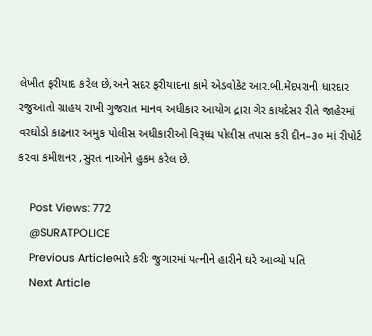લેખીત ફરીયાદ ક૨ેલ છે,અને સદર ફરીયાદના કામે એડવોકેટ આર.બી.મેંદપરાની ધારદાર રજુઆતો ગ્રાહય રાખી ગુજરાત માનવ અધીકાર આયોગ દ્રારા ગેર કાયદેસર રીતે જાહેરમાં વરઘોડો કાઢનાર અમુક પોલીસ અધીકારીઓ વિરૂધ્ધ પોલીસ તપાસ કરી દીન–૩૦ માં રીપોર્ટ ક૨વા કમીશનર ,સુરત નાઓને હુકમ કરેલ છે.

    Post Views: 772
    @SURATPOLICE
    Previous Articleભારે કરીઃ જુગારમાં પત્નીને હારીને ઘરે આવ્યો પતિ
    Next Article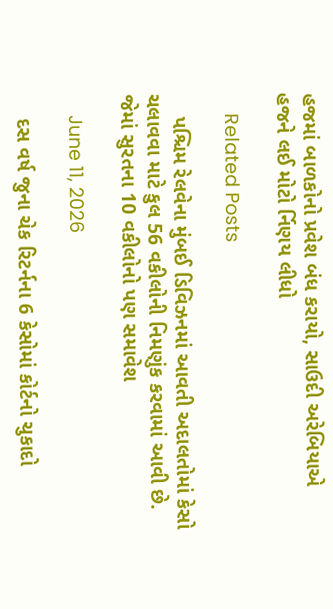હજમાં બાળકોનો પ્રવેશ બંધ કરાયો, સાઉદી અરેબિયાએ હજને લઈ મોટો ર્નિણય લીધો

    Related Posts

    પશ્ચિમ રેલવેના મુંબઈ ડિવિઝનમાં આવતી અદાલતોમાં કેસો ચલાવવા માટે કુલ 56 વકીલોની નિમણુંક કરવામાં આવી છે. જેમાં સુરતના 10 વકીલોનો પણ સમાવેશ

    June 11, 2026

    દસ વર્ષ જુના ચેક રિટર્નના 6 કેસોમાં કોર્ટનો ચુકાદો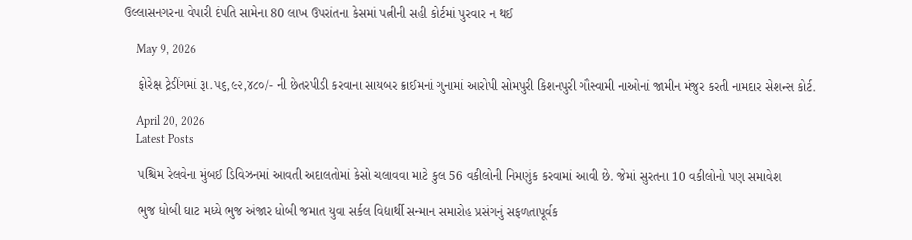ઉલ્લાસનગરના વેપારી દંપતિ સામેના 80 લાખ ઉપરાંતના કેસમાં પત્નીની સહી કોર્ટમાં પુરવાર ન થઈ

    May 9, 2026

    ફોરેક્ષ ટ્રેડીંગમાં રૂા.૫૬,૯૨,૪૮૦/- ની છેતરપીડી કરવાના સાયબર ક્રાઈમનાં ગુનામાં આરોપી સોમપુરી કિશનપુરી ગૌસ્વામી નાઓનાં જામીન મંજુર કરતી નામદાર સેશન્સ કોર્ટ.

    April 20, 2026
    Latest Posts

    પશ્ચિમ રેલવેના મુંબઈ ડિવિઝનમાં આવતી અદાલતોમાં કેસો ચલાવવા માટે કુલ 56 વકીલોની નિમણુંક કરવામાં આવી છે. જેમાં સુરતના 10 વકીલોનો પણ સમાવેશ

    ભુજ ધોબી ઘાટ મધ્યે ભુજ અંજાર ધોબી જમાત યુવા સર્કલ વિદ્યાર્થી સન્માન સમારોહ પ્રસંગનું સફળતાપૂર્વક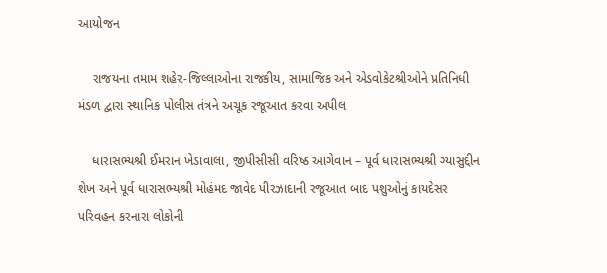આયોજન

    રાજયના તમામ શહેર-જિલ્લાઓના રાજકીય, સામાજિક અને એડવોકેટશ્રીઓને પ્રતિનિધી મંડળ દ્વારા સ્થાનિક પોલીસ તંત્રને અચૂક રજૂઆત કરવા અપીલ

    ધારાસભ્યશ્રી ઈમરાન ખેડાવાલા, જીપીસીસી વરિષ્ઠ આગેવાન – પૂર્વ ધારાસભ્યશ્રી ગ્યાસુદ્દીન શેખ અને પૂર્વ ધારાસભ્યશ્રી મોહંમદ જાવેદ પીરઝાદાની રજૂઆત બાદ પશુઓનું કાયદેસર પરિવહન કરનારા લોકોની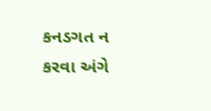કનડગત ન કરવા અંગે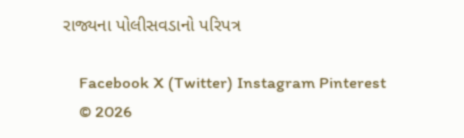રાજ્યના પોલીસવડાનો પરિપત્ર

    Facebook X (Twitter) Instagram Pinterest
    © 2026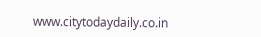www.citytodaydaily.co.in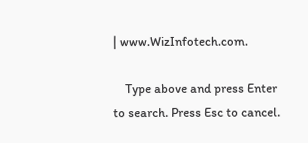| www.WizInfotech.com.

    Type above and press Enter to search. Press Esc to cancel.